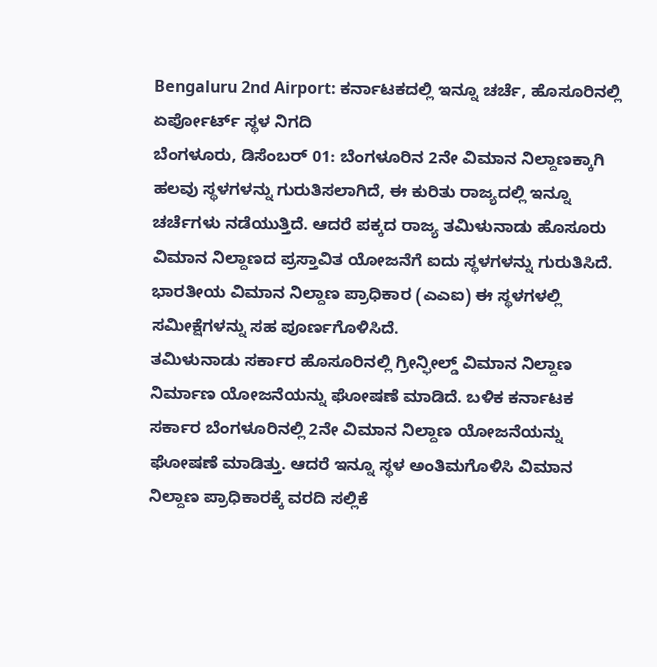Bengaluru 2nd Airport: ಕರ್ನಾಟಕದಲ್ಲಿ ಇನ್ನೂ ಚರ್ಚೆ, ಹೊಸೂರಿನಲ್ಲಿ ಏರ್ಪೋರ್ಟ್ ಸ್ಥಳ ನಿಗದಿ
ಬೆಂಗಳೂರು, ಡಿಸೆಂಬರ್ 01: ಬೆಂಗಳೂರಿನ 2ನೇ ವಿಮಾನ ನಿಲ್ದಾಣಕ್ಕಾಗಿ ಹಲವು ಸ್ಥಳಗಳನ್ನು ಗುರುತಿಸಲಾಗಿದೆ, ಈ ಕುರಿತು ರಾಜ್ಯದಲ್ಲಿ ಇನ್ನೂ ಚರ್ಚೆಗಳು ನಡೆಯುತ್ತಿದೆ. ಆದರೆ ಪಕ್ಕದ ರಾಜ್ಯ ತಮಿಳುನಾಡು ಹೊಸೂರು ವಿಮಾನ ನಿಲ್ದಾಣದ ಪ್ರಸ್ತಾವಿತ ಯೋಜನೆಗೆ ಐದು ಸ್ಥಳಗಳನ್ನು ಗುರುತಿಸಿದೆ. ಭಾರತೀಯ ವಿಮಾನ ನಿಲ್ದಾಣ ಪ್ರಾಧಿಕಾರ (ಎಎಐ) ಈ ಸ್ಥಳಗಳಲ್ಲಿ ಸಮೀಕ್ಷೆಗಳನ್ನು ಸಹ ಪೂರ್ಣಗೊಳಿಸಿದೆ.
ತಮಿಳುನಾಡು ಸರ್ಕಾರ ಹೊಸೂರಿನಲ್ಲಿ ಗ್ರೀನ್ಫೀಲ್ಡ್ ವಿಮಾನ ನಿಲ್ದಾಣ ನಿರ್ಮಾಣ ಯೋಜನೆಯನ್ನು ಘೋಷಣೆ ಮಾಡಿದೆ. ಬಳಿಕ ಕರ್ನಾಟಕ ಸರ್ಕಾರ ಬೆಂಗಳೂರಿನಲ್ಲಿ 2ನೇ ವಿಮಾನ ನಿಲ್ದಾಣ ಯೋಜನೆಯನ್ನು ಘೋಷಣೆ ಮಾಡಿತ್ತು. ಆದರೆ ಇನ್ನೂ ಸ್ಥಳ ಅಂತಿಮಗೊಳಿಸಿ ವಿಮಾನ ನಿಲ್ದಾಣ ಪ್ರಾಧಿಕಾರಕ್ಕೆ ವರದಿ ಸಲ್ಲಿಕೆ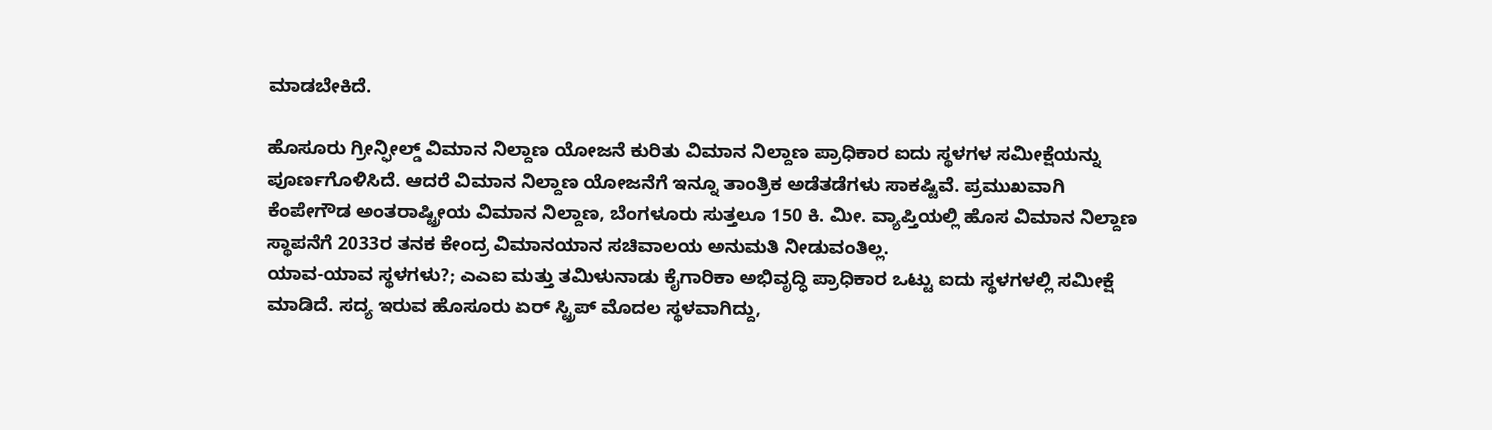ಮಾಡಬೇಕಿದೆ.

ಹೊಸೂರು ಗ್ರೀನ್ಫೀಲ್ಡ್ ವಿಮಾನ ನಿಲ್ದಾಣ ಯೋಜನೆ ಕುರಿತು ವಿಮಾನ ನಿಲ್ದಾಣ ಪ್ರಾಧಿಕಾರ ಐದು ಸ್ಥಳಗಳ ಸಮೀಕ್ಷೆಯನ್ನು ಪೂರ್ಣಗೊಳಿಸಿದೆ. ಆದರೆ ವಿಮಾನ ನಿಲ್ದಾಣ ಯೋಜನೆಗೆ ಇನ್ನೂ ತಾಂತ್ರಿಕ ಅಡೆತಡೆಗಳು ಸಾಕಷ್ಟಿವೆ. ಪ್ರಮುಖವಾಗಿ ಕೆಂಪೇಗೌಡ ಅಂತರಾಷ್ಟ್ರೀಯ ವಿಮಾನ ನಿಲ್ದಾಣ, ಬೆಂಗಳೂರು ಸುತ್ತಲೂ 150 ಕಿ. ಮೀ. ವ್ಯಾಪ್ತಿಯಲ್ಲಿ ಹೊಸ ವಿಮಾನ ನಿಲ್ದಾಣ ಸ್ಥಾಪನೆಗೆ 2033ರ ತನಕ ಕೇಂದ್ರ ವಿಮಾನಯಾನ ಸಚಿವಾಲಯ ಅನುಮತಿ ನೀಡುವಂತಿಲ್ಲ.
ಯಾವ-ಯಾವ ಸ್ಥಳಗಳು?; ಎಎಐ ಮತ್ತು ತಮಿಳುನಾಡು ಕೈಗಾರಿಕಾ ಅಭಿವೃದ್ಧಿ ಪ್ರಾಧಿಕಾರ ಒಟ್ಟು ಐದು ಸ್ಥಳಗಳಲ್ಲಿ ಸಮೀಕ್ಷೆ ಮಾಡಿದೆ. ಸದ್ಯ ಇರುವ ಹೊಸೂರು ಏರ್ ಸ್ಟ್ರಿಪ್ ಮೊದಲ ಸ್ಥಳವಾಗಿದ್ದು,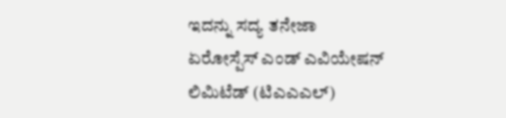ಇದನ್ನು ಸದ್ಯ ತನೇಜಾ ಏರೋಸ್ಪೆಸ್ ಎಂಡ್ ಎವಿಯೇಷನ್ ಲಿಮಿಟೆಡ್ (ಟಿಎಎಎಲ್)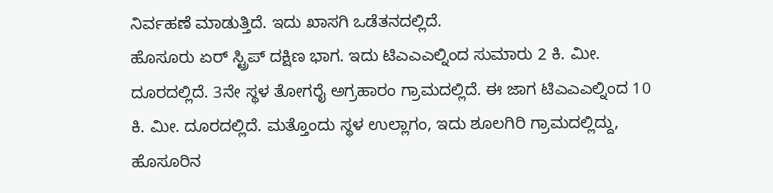ನಿರ್ವಹಣೆ ಮಾಡುತ್ತಿದೆ. ಇದು ಖಾಸಗಿ ಒಡೆತನದಲ್ಲಿದೆ.
ಹೊಸೂರು ಏರ್ ಸ್ಟ್ರಿಪ್ ದಕ್ಷಿಣ ಭಾಗ. ಇದು ಟಿಎಎಎಲ್ನಿಂದ ಸುಮಾರು 2 ಕಿ. ಮೀ. ದೂರದಲ್ಲಿದೆ. 3ನೇ ಸ್ಥಳ ತೋಗರೈ ಅಗ್ರಹಾರಂ ಗ್ರಾಮದಲ್ಲಿದೆ. ಈ ಜಾಗ ಟಿಎಎಎಲ್ನಿಂದ 10 ಕಿ. ಮೀ. ದೂರದಲ್ಲಿದೆ. ಮತ್ತೊಂದು ಸ್ಥಳ ಉಲ್ಲಾಗಂ, ಇದು ಶೂಲಗಿರಿ ಗ್ರಾಮದಲ್ಲಿದ್ದು, ಹೊಸೂರಿನ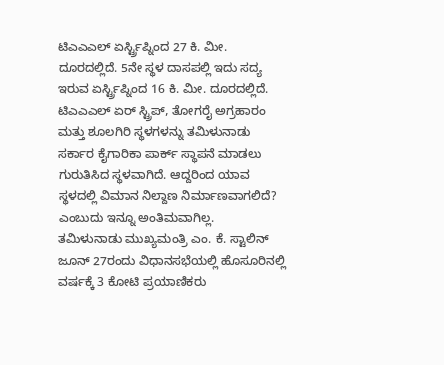ಟಿಎಎಎಲ್ ಏರ್ಸ್ಟ್ರಿಪ್ನಿಂದ 27 ಕಿ. ಮೀ. ದೂರದಲ್ಲಿದೆ. 5ನೇ ಸ್ಥಳ ದಾಸಪಲ್ಲಿ ಇದು ಸದ್ಯ ಇರುವ ಏರ್ಸ್ಟ್ರಿಪ್ನಿಂದ 16 ಕಿ. ಮೀ. ದೂರದಲ್ಲಿದೆ.
ಟಿಎಎಎಲ್ ಏರ್ ಸ್ಟ್ರಿಪ್, ತೋಗರೈ ಅಗ್ರಹಾರಂ ಮತ್ತು ಶೂಲಗಿರಿ ಸ್ಥಳಗಳನ್ನು ತಮಿಳುನಾಡು ಸರ್ಕಾರ ಕೈಗಾರಿಕಾ ಪಾರ್ಕ್ ಸ್ಥಾಪನೆ ಮಾಡಲು ಗುರುತಿಸಿದ ಸ್ಥಳವಾಗಿದೆ. ಆದ್ದರಿಂದ ಯಾವ ಸ್ಥಳದಲ್ಲಿ ವಿಮಾನ ನಿಲ್ದಾಣ ನಿರ್ಮಾಣವಾಗಲಿದೆ? ಎಂಬುದು ಇನ್ನೂ ಅಂತಿಮವಾಗಿಲ್ಲ.
ತಮಿಳುನಾಡು ಮುಖ್ಯಮಂತ್ರಿ ಎಂ. ಕೆ. ಸ್ಟಾಲಿನ್ ಜೂನ್ 27ರಂದು ವಿಧಾನಸಭೆಯಲ್ಲಿ ಹೊಸೂರಿನಲ್ಲಿ ವರ್ಷಕ್ಕೆ 3 ಕೋಟಿ ಪ್ರಯಾಣಿಕರು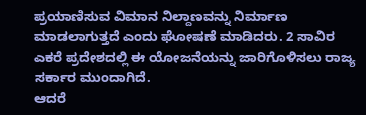ಪ್ರಯಾಣಿಸುವ ವಿಮಾನ ನಿಲ್ದಾಣವನ್ನು ನಿರ್ಮಾಣ ಮಾಡಲಾಗುತ್ತದೆ ಎಂದು ಘೋಷಣೆ ಮಾಡಿದರು. 2 ಸಾವಿರ ಎಕರೆ ಪ್ರದೇಶದಲ್ಲಿ ಈ ಯೋಜನೆಯನ್ನು ಜಾರಿಗೊಳಿಸಲು ರಾಜ್ಯ ಸರ್ಕಾರ ಮುಂದಾಗಿದೆ.
ಆದರೆ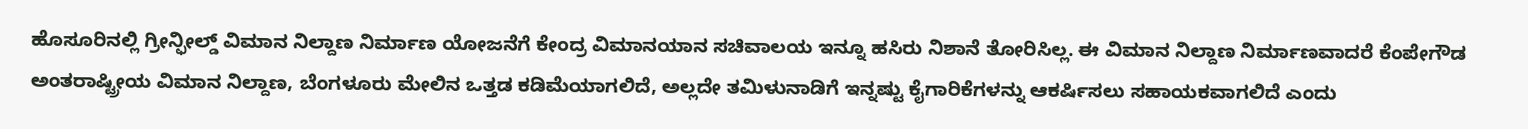ಹೊಸೂರಿನಲ್ಲಿ ಗ್ರೀನ್ಫೀಲ್ಡ್ ವಿಮಾನ ನಿಲ್ದಾಣ ನಿರ್ಮಾಣ ಯೋಜನೆಗೆ ಕೇಂದ್ರ ವಿಮಾನಯಾನ ಸಚಿವಾಲಯ ಇನ್ನೂ ಹಸಿರು ನಿಶಾನೆ ತೋರಿಸಿಲ್ಲ. ಈ ವಿಮಾನ ನಿಲ್ದಾಣ ನಿರ್ಮಾಣವಾದರೆ ಕೆಂಪೇಗೌಡ ಅಂತರಾಷ್ಟ್ರೀಯ ವಿಮಾನ ನಿಲ್ದಾಣ, ಬೆಂಗಳೂರು ಮೇಲಿನ ಒತ್ತಡ ಕಡಿಮೆಯಾಗಲಿದೆ, ಅಲ್ಲದೇ ತಮಿಳುನಾಡಿಗೆ ಇನ್ನಷ್ಟು ಕೈಗಾರಿಕೆಗಳನ್ನು ಆಕರ್ಷಿಸಲು ಸಹಾಯಕವಾಗಲಿದೆ ಎಂದು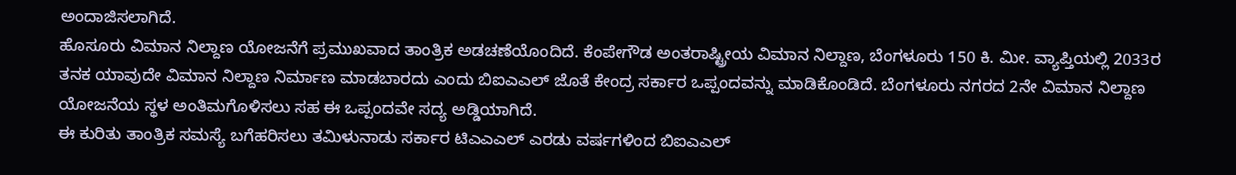ಅಂದಾಜಿಸಲಾಗಿದೆ.
ಹೊಸೂರು ವಿಮಾನ ನಿಲ್ದಾಣ ಯೋಜನೆಗೆ ಪ್ರಮುಖವಾದ ತಾಂತ್ರಿಕ ಅಡಚಣೆಯೊಂದಿದೆ. ಕೆಂಪೇಗೌಡ ಅಂತರಾಷ್ಟ್ರೀಯ ವಿಮಾನ ನಿಲ್ದಾಣ, ಬೆಂಗಳೂರು 150 ಕಿ. ಮೀ. ವ್ಯಾಪ್ತಿಯಲ್ಲಿ 2033ರ ತನಕ ಯಾವುದೇ ವಿಮಾನ ನಿಲ್ದಾಣ ನಿರ್ಮಾಣ ಮಾಡಬಾರದು ಎಂದು ಬಿಐಎಎಲ್ ಜೊತೆ ಕೇಂದ್ರ ಸರ್ಕಾರ ಒಪ್ಪಂದವನ್ನು ಮಾಡಿಕೊಂಡಿದೆ. ಬೆಂಗಳೂರು ನಗರದ 2ನೇ ವಿಮಾನ ನಿಲ್ದಾಣ ಯೋಜನೆಯ ಸ್ಥಳ ಅಂತಿಮಗೊಳಿಸಲು ಸಹ ಈ ಒಪ್ಪಂದವೇ ಸದ್ಯ ಅಡ್ಡಿಯಾಗಿದೆ.
ಈ ಕುರಿತು ತಾಂತ್ರಿಕ ಸಮಸ್ಯೆ ಬಗೆಹರಿಸಲು ತಮಿಳುನಾಡು ಸರ್ಕಾರ ಟಿಎಎಎಲ್ ಎರಡು ವರ್ಷಗಳಿಂದ ಬಿಐಎಎಲ್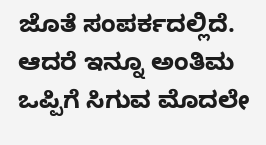ಜೊತೆ ಸಂಪರ್ಕದಲ್ಲಿದೆ. ಆದರೆ ಇನ್ನೂ ಅಂತಿಮ ಒಪ್ಪಿಗೆ ಸಿಗುವ ಮೊದಲೇ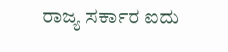ರಾಜ್ಯ ಸರ್ಕಾರ ಐದು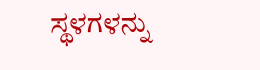ಸ್ಥಳಗಳನ್ನು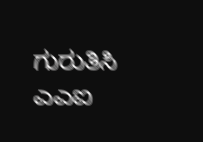ಗುರುತಿಸಿ ಎಎಐ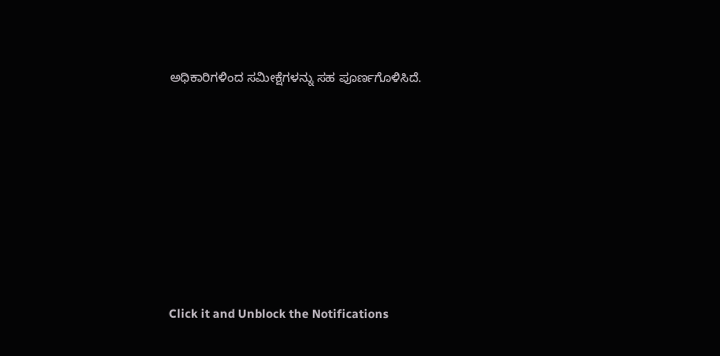ಅಧಿಕಾರಿಗಳಿಂದ ಸಮೀಕ್ಷೆಗಳನ್ನು ಸಹ ಪೂರ್ಣಗೊಳಿಸಿದೆ.












Click it and Unblock the Notifications